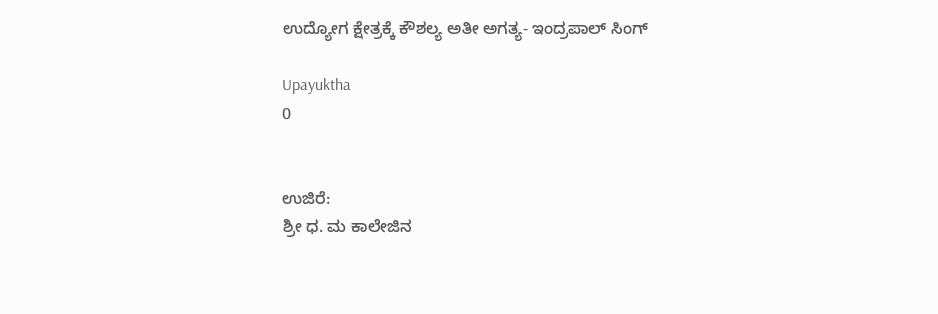ಉದ್ಯೋಗ ಕ್ಷೇತ್ರಕ್ಕೆ ಕೌಶಲ್ಯ ಅತೀ ಅಗತ್ಯ- ಇಂದ್ರಪಾಲ್ ಸಿಂಗ್

Upayuktha
0


ಉಜಿರೆ:
ಶ್ರೀ ಧ. ಮ ಕಾಲೇಜಿನ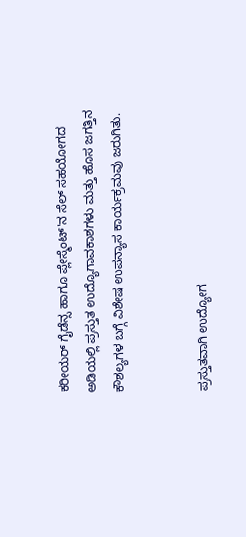ಕರೀಯರ್ ಗೈಡೆನ್ಸ ಹಾಗೂ ಪ್ಲೇಸ್ಮೆಂಟ್'ನ ಸೆಲ್ ಸಹಯೋಗದ ಅಡಿಯಲ್ಲಿ ಪ್ರಸ್ತುತ ಉದ್ಯೊಗಾವಕಾಶಗಳು ಮತ್ತು ಹೊಸ ಜಗತ್ತಿನ ಕೌಶಲ್ಯಗಳ ಬಗ್ಗೆ ವಿಶೇಷ ಉಪನ್ಯಾಸ ಕಾರ್ಯಕ್ರಮವು ಜರುಗಿತು.


ಪ್ರಸ್ತುತವಾಗಿ ಉದ್ಯೋಗ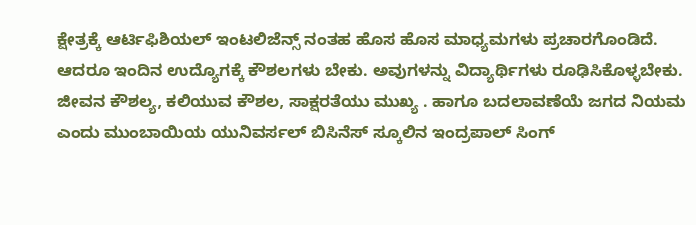ಕ್ಷೇತ್ರಕ್ಕೆ ಆರ್ಟಿಫಿಶಿಯಲ್ ಇಂಟಲಿಜೆನ್ಸ್ ನಂತಹ ಹೊಸ ಹೊಸ ಮಾಧ್ಯಮಗಳು ಪ್ರಚಾರಗೊಂಡಿದೆ. ಆದರೂ ಇಂದಿನ ಉದ್ಯೊಗಕ್ಕೆ ಕೌಶಲಗಳು ಬೇಕು. ಅವುಗಳನ್ನು ವಿದ್ಯಾರ್ಥಿಗಳು ರೂಢಿಸಿಕೊಳ್ಳಬೇಕು. ಜೀವನ ಕೌಶಲ್ಯ, ಕಲಿಯುವ ಕೌಶಲ, ಸಾಕ್ಷರತೆಯು ಮುಖ್ಯ . ಹಾಗೂ ಬದಲಾವಣೆಯೆ ಜಗದ ನಿಯಮ ಎಂದು ಮುಂಬಾಯಿಯ ಯುನಿವರ್ಸಲ್ ಬಿಸಿನೆಸ್ ಸ್ಕೂಲಿನ ಇಂದ್ರಪಾಲ್ ಸಿಂಗ್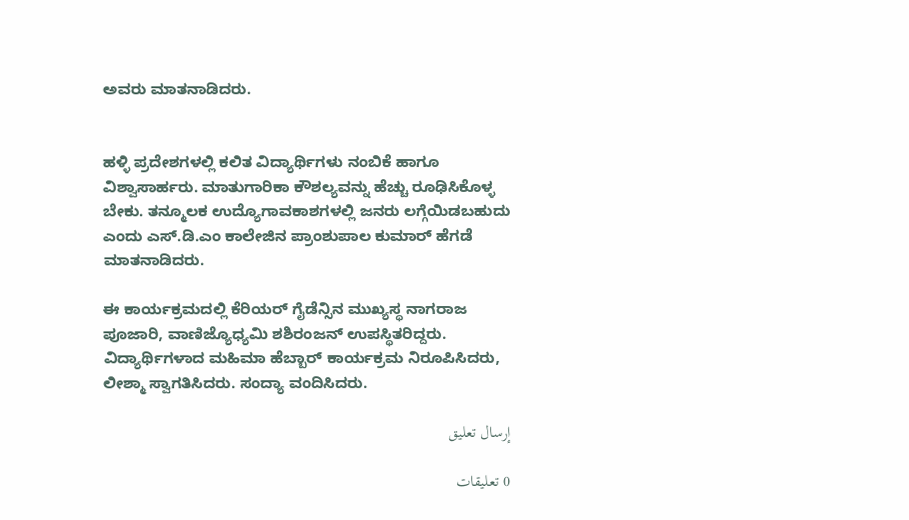ಅವರು ಮಾತನಾಡಿದರು.


ಹಳ್ಳಿ ಪ್ರದೇಶಗಳಲ್ಲಿ ಕಲಿತ ವಿದ್ಯಾರ್ಥಿಗಳು ನಂಬಿಕೆ ಹಾಗೂ ವಿಶ್ವಾಸಾರ್ಹರು. ಮಾತುಗಾರಿಕಾ ಕೌಶಲ್ಯವನ್ನು ಹೆಚ್ಚು ರೂಢಿಸಿಕೊಳ್ಳ ಬೇಕು. ತನ್ಮೂಲಕ ಉದ್ಯೊಗಾವಕಾಶಗಳಲ್ಲಿ ಜನರು ಲಗ್ಗೆಯಿಡಬಹುದು ಎಂದು ಎಸ್.ಡಿ.ಎಂ ಕಾಲೇಜಿನ ಪ್ರಾಂಶುಪಾಲ ಕುಮಾರ್ ಹೆಗಡೆ ಮಾತನಾಡಿದರು.

ಈ ಕಾರ್ಯಕ್ರಮದಲ್ಲಿ ಕೆರಿಯರ್ ಗೈಡೆನ್ಸಿನ ಮುಖ್ಯಸ್ಥ ನಾಗರಾಜ ಪೂಜಾರಿ, ವಾಣಿಜ್ಯೊಧ್ಯಮಿ ಶಶಿರಂಜನ್ ಉಪಸ್ಥಿತರಿದ್ದರು. ವಿದ್ಯಾರ್ಥಿಗಳಾದ ಮಹಿಮಾ ಹೆಬ್ಬಾರ್ ಕಾರ್ಯಕ್ರಮ ನಿರೂಪಿಸಿದರು, ಲೀಶ್ಮಾ ಸ್ವಾಗತಿಸಿದರು. ಸಂದ್ಯಾ ವಂದಿಸಿದರು.

إرسال تعليق

0 تعليقات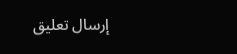إرسال تعليق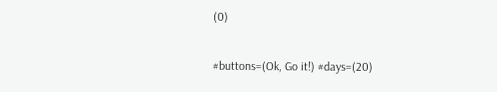(0)

#buttons=(Ok, Go it!) #days=(20)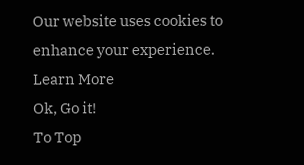Our website uses cookies to enhance your experience. Learn More
Ok, Go it!
To Top